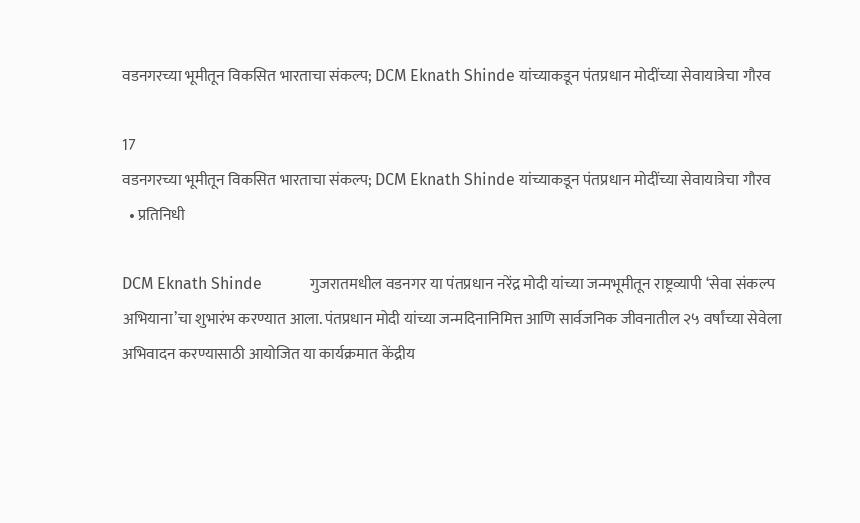वडनगरच्या भूमीतून विकसित भारताचा संकल्प; DCM Eknath Shinde यांच्याकडून पंतप्रधान मोदींच्या सेवायात्रेचा गौरव

17
वडनगरच्या भूमीतून विकसित भारताचा संकल्प; DCM Eknath Shinde यांच्याकडून पंतप्रधान मोदींच्या सेवायात्रेचा गौरव
  • प्रतिनिधी

DCM Eknath Shinde            गुजरातमधील वडनगर या पंतप्रधान नरेंद्र मोदी यांच्या जन्मभूमीतून राष्ट्रव्यापी ‘सेवा संकल्प अभियाना’चा शुभारंभ करण्यात आला. पंतप्रधान मोदी यांच्या जन्मदिनानिमित्त आणि सार्वजनिक जीवनातील २५ वर्षांच्या सेवेला अभिवादन करण्यासाठी आयोजित या कार्यक्रमात केंद्रीय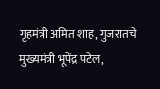गृहमंत्री अमित शाह, गुजरातचे मुख्यमंत्री भूपेंद्र पटेल,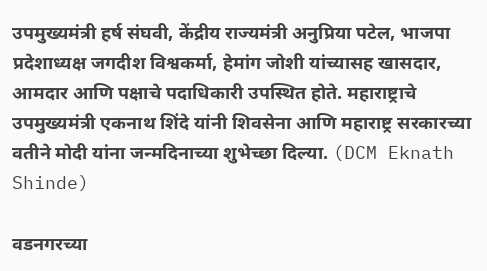उपमुख्यमंत्री हर्ष संघवी, केंद्रीय राज्यमंत्री अनुप्रिया पटेल, भाजपा प्रदेशाध्यक्ष जगदीश विश्वकर्मा, हेमांग जोशी यांच्यासह खासदार, आमदार आणि पक्षाचे पदाधिकारी उपस्थित होते. महाराष्ट्राचे उपमुख्यमंत्री एकनाथ शिंदे यांनी शिवसेना आणि महाराष्ट्र सरकारच्या वतीने मोदी यांना जन्मदिनाच्या शुभेच्छा दिल्या. (DCM Eknath Shinde)

वडनगरच्या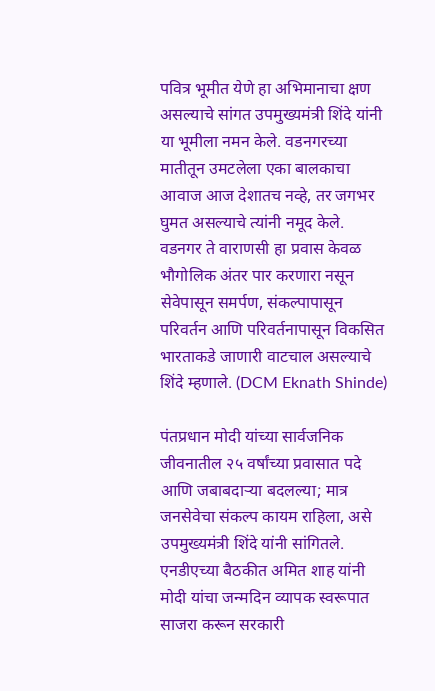पवित्र भूमीत येणे हा अभिमानाचा क्षण असल्याचे सांगत उपमुख्यमंत्री शिंदे यांनी या भूमीला नमन केले. वडनगरच्या मातीतून उमटलेला एका बालकाचा आवाज आज देशातच नव्हे, तर जगभर घुमत असल्याचे त्यांनी नमूद केले. वडनगर ते वाराणसी हा प्रवास केवळ भौगोलिक अंतर पार करणारा नसून सेवेपासून समर्पण, संकल्पापासून परिवर्तन आणि परिवर्तनापासून विकसित भारताकडे जाणारी वाटचाल असल्याचे शिंदे म्हणाले. (DCM Eknath Shinde)

पंतप्रधान मोदी यांच्या सार्वजनिक जीवनातील २५ वर्षांच्या प्रवासात पदे आणि जबाबदाऱ्या बदलल्या; मात्र जनसेवेचा संकल्प कायम राहिला, असे उपमुख्यमंत्री शिंदे यांनी सांगितले. एनडीएच्या बैठकीत अमित शाह यांनी मोदी यांचा जन्मदिन व्यापक स्वरूपात साजरा करून सरकारी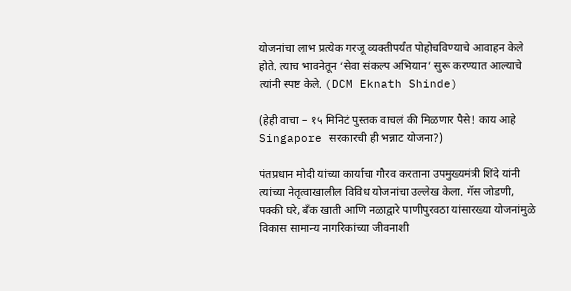योजनांचा लाभ प्रत्येक गरजू व्यक्तीपर्यंत पोहोचविण्याचे आवाहन केले होते. त्याच भावनेतून ‘सेवा संकल्प अभियान’ सुरू करण्यात आल्याचे त्यांनी स्पष्ट केले. (DCM Eknath Shinde)

(हेही वाचा – १५ मिनिटं पुस्तक वाचलं की मिळणार पैसे! काय आहे Singapore सरकारची ही भन्नाट योजना?)

पंतप्रधान मोदी यांच्या कार्याचा गौरव करताना उपमुख्यमंत्री शिंदे यांनी त्यांच्या नेतृत्वाखालील विविध योजनांचा उल्लेख केला. गॅस जोडणी, पक्की घरे, बँक खाती आणि नळाद्वारे पाणीपुरवठा यांसारख्या योजनांमुळे विकास सामान्य नागरिकांच्या जीवनाशी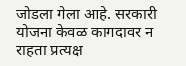जोडला गेला आहे. सरकारी योजना केवळ कागदावर न राहता प्रत्यक्ष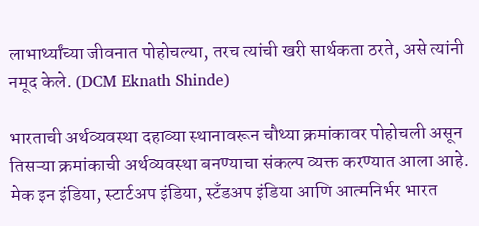लाभार्थ्यांच्या जीवनात पोहोचल्या, तरच त्यांची खरी सार्थकता ठरते, असे त्यांनी नमूद केले. (DCM Eknath Shinde)

भारताची अर्थव्यवस्था दहाव्या स्थानावरून चौथ्या क्रमांकावर पोहोचली असून तिसऱ्या क्रमांकाची अर्थव्यवस्था बनण्याचा संकल्प व्यक्त करण्यात आला आहे. मेक इन इंडिया, स्टार्टअप इंडिया, स्टँडअप इंडिया आणि आत्मनिर्भर भारत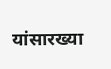यांसारख्या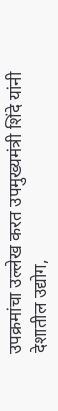उपक्रमांचा उल्लेख करत उपमुख्यमंत्री शिंदे यांनी देशातील उद्योग,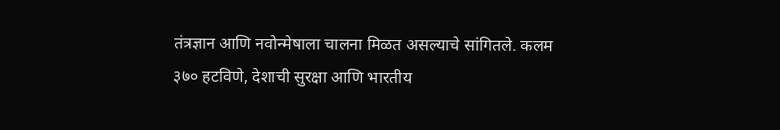तंत्रज्ञान आणि नवोन्मेषाला चालना मिळत असल्याचे सांगितले. कलम ३७० हटविणे, देशाची सुरक्षा आणि भारतीय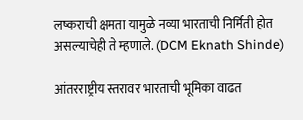लष्कराची क्षमता यामुळे नव्या भारताची निर्मिती होत असल्याचेही ते म्हणाले. (DCM Eknath Shinde)

आंतरराष्ट्रीय स्तरावर भारताची भूमिका वाढत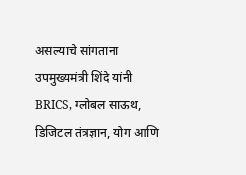असल्याचे सांगताना उपमुख्यमंत्री शिंदे यांनी BRICS, ग्लोबल साऊथ, डिजिटल तंत्रज्ञान, योग आणि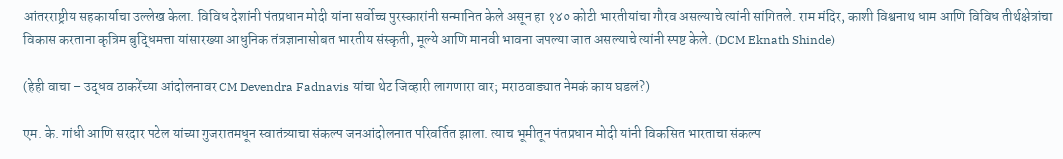आंतरराष्ट्रीय सहकार्याचा उल्लेख केला. विविध देशांनी पंतप्रधान मोदी यांना सर्वोच्च पुरस्कारांनी सन्मानित केले असून हा १४० कोटी भारतीयांचा गौरव असल्याचे त्यांनी सांगितले. राम मंदिर, काशी विश्वनाथ धाम आणि विविध तीर्थक्षेत्रांचा विकास करताना कृत्रिम बुद्धिमत्ता यांसारख्या आधुनिक तंत्रज्ञानासोबत भारतीय संस्कृती, मूल्ये आणि मानवी भावना जपल्या जात असल्याचे त्यांनी स्पष्ट केले. (DCM Eknath Shinde)

(हेही वाचा – उद्धव ठाकरेंच्या आंदोलनावर CM Devendra Fadnavis यांचा थेट जिव्हारी लागणारा वार; मराठवाड्यात नेमकं काय घडलं?)

एम. के. गांधी आणि सरदार पटेल यांच्या गुजरातमधून स्वातंत्र्याचा संकल्प जनआंदोलनात परिवर्तित झाला. त्याच भूमीतून पंतप्रधान मोदी यांनी विकसित भारताचा संकल्प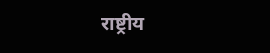राष्ट्रीय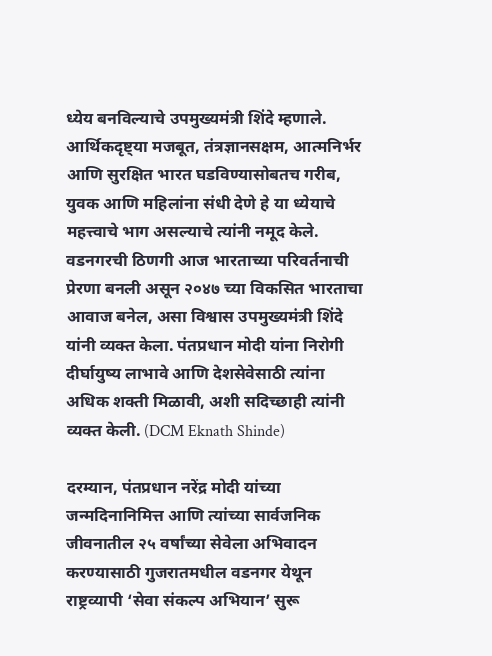ध्येय बनविल्याचे उपमुख्यमंत्री शिंदे म्हणाले. आर्थिकदृष्ट्या मजबूत, तंत्रज्ञानसक्षम, आत्मनिर्भर आणि सुरक्षित भारत घडविण्यासोबतच गरीब, युवक आणि महिलांना संधी देणे हे या ध्येयाचे महत्त्वाचे भाग असल्याचे त्यांनी नमूद केले. वडनगरची ठिणगी आज भारताच्या परिवर्तनाची प्रेरणा बनली असून २०४७ च्या विकसित भारताचा आवाज बनेल, असा विश्वास उपमुख्यमंत्री शिंदे यांनी व्यक्त केला. पंतप्रधान मोदी यांना निरोगी दीर्घायुष्य लाभावे आणि देशसेवेसाठी त्यांना अधिक शक्ती मिळावी, अशी सदिच्छाही त्यांनी व्यक्त केली. (DCM Eknath Shinde)

दरम्यान, पंतप्रधान नरेंद्र मोदी यांच्या जन्मदिनानिमित्त आणि त्यांच्या सार्वजनिक जीवनातील २५ वर्षांच्या सेवेला अभिवादन करण्यासाठी गुजरातमधील वडनगर येथून राष्ट्रव्यापी ‘सेवा संकल्प अभियान’ सुरू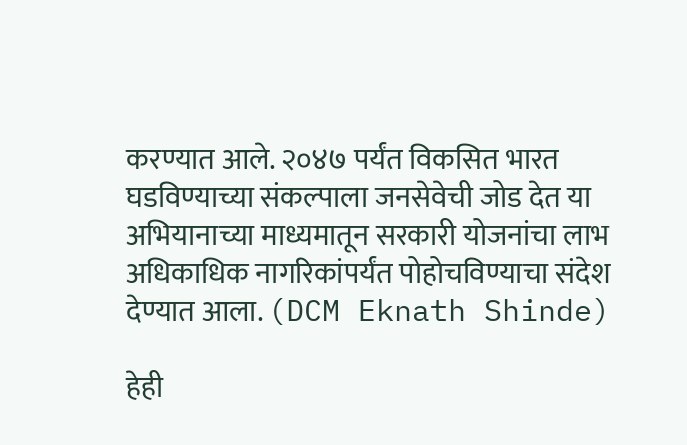करण्यात आले. २०४७ पर्यंत विकसित भारत घडविण्याच्या संकल्पाला जनसेवेची जोड देत या अभियानाच्या माध्यमातून सरकारी योजनांचा लाभ अधिकाधिक नागरिकांपर्यंत पोहोचविण्याचा संदेश देण्यात आला. (DCM Eknath Shinde)

हेही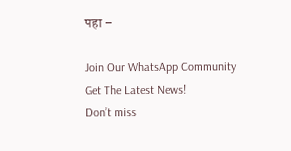पहा –

Join Our WhatsApp Community
Get The Latest News!
Don’t miss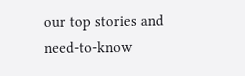our top stories and need-to-know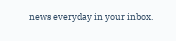news everyday in your inbox.